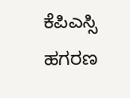ಕೆಪಿಎಸ್ಸಿ ಹಗರಣ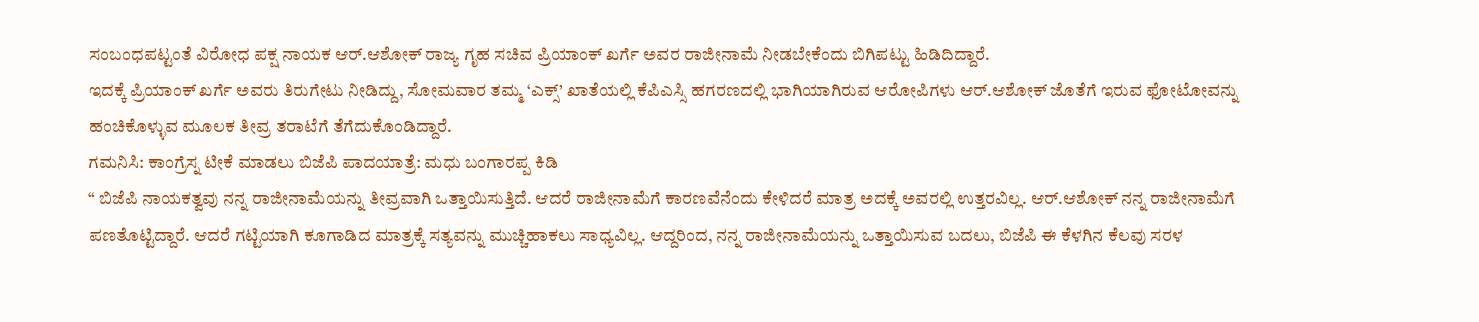ಸಂಬಂಧಪಟ್ಟಂತೆ ವಿರೋಧ ಪಕ್ಷ ನಾಯಕ ಆರ್.ಆಶೋಕ್ ರಾಜ್ಯ ಗೃಹ ಸಚಿವ ಪ್ರಿಯಾಂಕ್ ಖರ್ಗೆ ಅವರ ರಾಜೀನಾಮೆ ನೀಡಬೇಕೆಂದು ಬಿಗಿಪಟ್ಟು ಹಿಡಿದಿದ್ದಾರೆ.
ಇದಕ್ಕೆ ಪ್ರಿಯಾಂಕ್ ಖರ್ಗೆ ಅವರು ತಿರುಗೇಟು ನೀಡಿದ್ದು, ಸೋಮವಾರ ತಮ್ಮ ‘ಎಕ್ಸ್’ ಖಾತೆಯಲ್ಲಿ ಕೆಪಿಎಸ್ಸಿ ಹಗರಣದಲ್ಲಿ ಭಾಗಿಯಾಗಿರುವ ಆರೋಪಿಗಳು ಆರ್.ಆಶೋಕ್ ಜೊತೆಗೆ ಇರುವ ಫೋಟೋವನ್ನು ಹಂಚಿಕೊಳ್ಳುವ ಮೂಲಕ ತೀವ್ರ ತರಾಟೆಗೆ ತೆಗೆದುಕೊಂಡಿದ್ದಾರೆ.
ಗಮನಿಸಿ: ಕಾಂಗ್ರೆಸ್ನ ಟೀಕೆ ಮಾಡಲು ಬಿಜೆಪಿ ಪಾದಯಾತ್ರೆ: ಮಧು ಬಂಗಾರಪ್ಪ ಕಿಡಿ
“ ಬಿಜೆಪಿ ನಾಯಕತ್ವವು ನನ್ನ ರಾಜೀನಾಮೆಯನ್ನು ತೀವ್ರವಾಗಿ ಒತ್ತಾಯಿಸುತ್ತಿದೆ. ಆದರೆ ರಾಜೀನಾಮೆಗೆ ಕಾರಣವೆನೆಂದು ಕೇಳಿದರೆ ಮಾತ್ರ ಅದಕ್ಕೆ ಅವರಲ್ಲಿ ಉತ್ತರವಿಲ್ಲ. ಆರ್.ಆಶೋಕ್ ನನ್ನ ರಾಜೀನಾಮೆಗೆ ಪಣತೊಟ್ಟಿದ್ದಾರೆ. ಆದರೆ ಗಟ್ಟಿಯಾಗಿ ಕೂಗಾಡಿದ ಮಾತ್ರಕ್ಕೆ ಸತ್ಯವನ್ನು ಮುಚ್ಚಿಹಾಕಲು ಸಾಧ್ಯವಿಲ್ಲ. ಆದ್ದರಿಂದ, ನನ್ನ ರಾಜೀನಾಮೆಯನ್ನು ಒತ್ತಾಯಿಸುವ ಬದಲು, ಬಿಜೆಪಿ ಈ ಕೆಳಗಿನ ಕೆಲವು ಸರಳ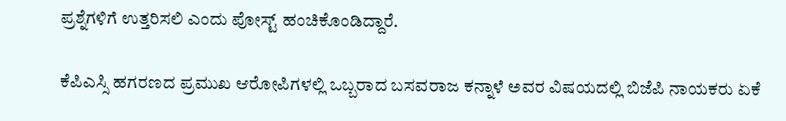ಪ್ರಶ್ನೆಗಳಿಗೆ ಉತ್ತರಿಸಲಿ ಎಂದು ಪೋಸ್ಟ್ ಹಂಚಿಕೊಂಡಿದ್ದಾರೆ.

ಕೆಪಿಎಸ್ಸಿ ಹಗರಣದ ಪ್ರಮುಖ ಆರೋಪಿಗಳಲ್ಲಿ ಒಬ್ಬರಾದ ಬಸವರಾಜ ಕನ್ನಾಳೆ ಅವರ ವಿಷಯದಲ್ಲಿ ಬಿಜೆಪಿ ನಾಯಕರು ಏಕೆ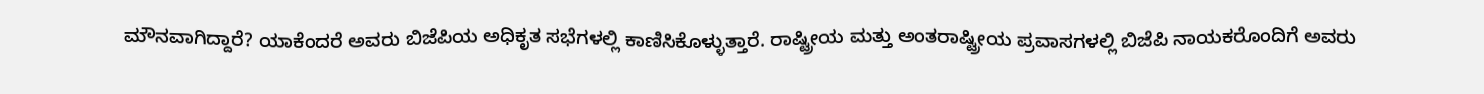ಮೌನವಾಗಿದ್ದಾರೆ? ಯಾಕೆಂದರೆ ಅವರು ಬಿಜೆಪಿಯ ಅಧಿಕೃತ ಸಭೆಗಳಲ್ಲಿ ಕಾಣಿಸಿಕೊಳ್ಳುತ್ತಾರೆ. ರಾಷ್ಟ್ರೀಯ ಮತ್ತು ಅಂತರಾಷ್ಟ್ರೀಯ ಪ್ರವಾಸಗಳಲ್ಲಿ ಬಿಜೆಪಿ ನಾಯಕರೊಂದಿಗೆ ಅವರು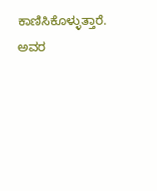ಕಾಣಿಸಿಕೊಳ್ಳುತ್ತಾರೆ. ಅವರ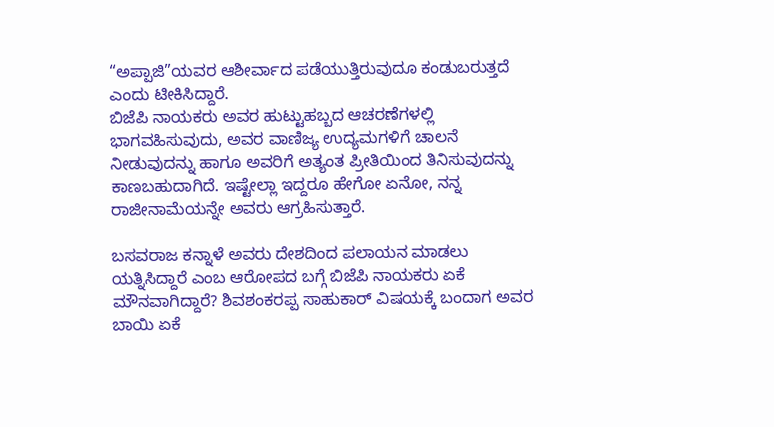“ಅಪ್ಪಾಜಿ”ಯವರ ಆಶೀರ್ವಾದ ಪಡೆಯುತ್ತಿರುವುದೂ ಕಂಡುಬರುತ್ತದೆ ಎಂದು ಟೀಕಿಸಿದ್ದಾರೆ.
ಬಿಜೆಪಿ ನಾಯಕರು ಅವರ ಹುಟ್ಟುಹಬ್ಬದ ಆಚರಣೆಗಳಲ್ಲಿ ಭಾಗವಹಿಸುವುದು, ಅವರ ವಾಣಿಜ್ಯ ಉದ್ಯಮಗಳಿಗೆ ಚಾಲನೆ ನೀಡುವುದನ್ನು ಹಾಗೂ ಅವರಿಗೆ ಅತ್ಯಂತ ಪ್ರೀತಿಯಿಂದ ತಿನಿಸುವುದನ್ನು ಕಾಣಬಹುದಾಗಿದೆ. ಇಷ್ಟೇಲ್ಲಾ ಇದ್ದರೂ ಹೇಗೋ ಏನೋ, ನನ್ನ ರಾಜೀನಾಮೆಯನ್ನೇ ಅವರು ಆಗ್ರಹಿಸುತ್ತಾರೆ.

ಬಸವರಾಜ ಕನ್ನಾಳೆ ಅವರು ದೇಶದಿಂದ ಪಲಾಯನ ಮಾಡಲು ಯತ್ನಿಸಿದ್ದಾರೆ ಎಂಬ ಆರೋಪದ ಬಗ್ಗೆ ಬಿಜೆಪಿ ನಾಯಕರು ಏಕೆ ಮೌನವಾಗಿದ್ದಾರೆ? ಶಿವಶಂಕರಪ್ಪ ಸಾಹುಕಾರ್ ವಿಷಯಕ್ಕೆ ಬಂದಾಗ ಅವರ ಬಾಯಿ ಏಕೆ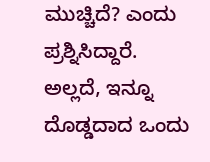ಮುಚ್ಚಿದೆ? ಎಂದು ಪ್ರಶ್ನಿಸಿದ್ದಾರೆ.
ಅಲ್ಲದೆ, ಇನ್ನೂ ದೊಡ್ಡದಾದ ಒಂದು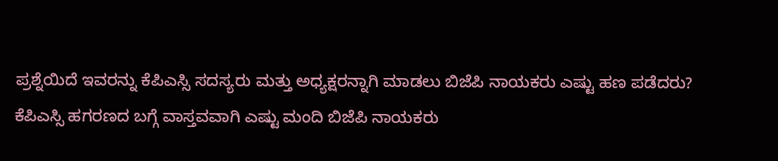ಪ್ರಶ್ನೆಯಿದೆ ಇವರನ್ನು ಕೆಪಿಎಸ್ಸಿ ಸದಸ್ಯರು ಮತ್ತು ಅಧ್ಯಕ್ಷರನ್ನಾಗಿ ಮಾಡಲು ಬಿಜೆಪಿ ನಾಯಕರು ಎಷ್ಟು ಹಣ ಪಡೆದರು? ಕೆಪಿಎಸ್ಸಿ ಹಗರಣದ ಬಗ್ಗೆ ವಾಸ್ತವವಾಗಿ ಎಷ್ಟು ಮಂದಿ ಬಿಜೆಪಿ ನಾಯಕರು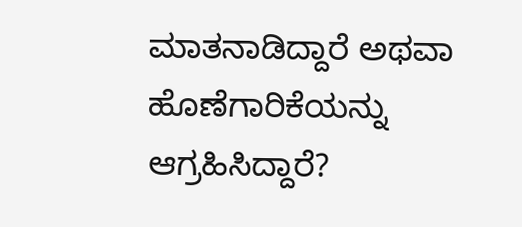ಮಾತನಾಡಿದ್ದಾರೆ ಅಥವಾ ಹೊಣೆಗಾರಿಕೆಯನ್ನು ಆಗ್ರಹಿಸಿದ್ದಾರೆ?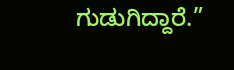ಗುಡುಗಿದ್ದಾರೆ.”